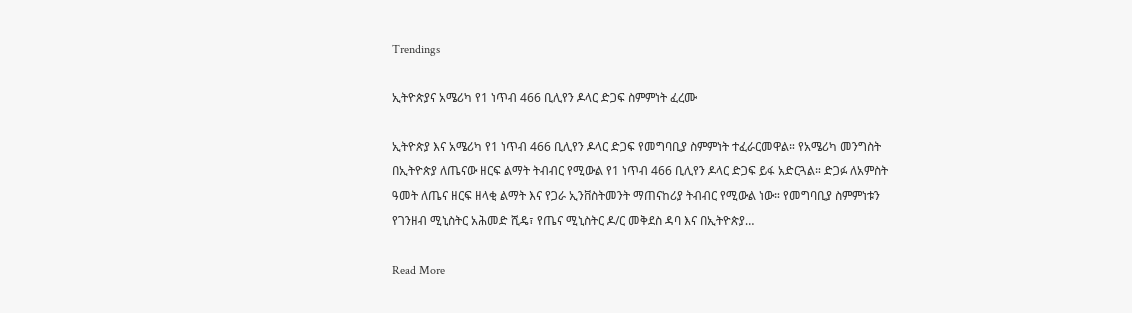Trendings

ኢትዮጵያና አሜሪካ የ1 ነጥብ 466 ቢሊየን ዶላር ድጋፍ ስምምነት ፈረሙ

ኢትዮጵያ እና አሜሪካ የ1 ነጥብ 466 ቢሊየን ዶላር ድጋፍ የመግባቢያ ስምምነት ተፈራርመዋል። የአሜሪካ መንግስት በኢትዮጵያ ለጤናው ዘርፍ ልማት ትብብር የሚውል የ1 ነጥብ 466 ቢሊየን ዶላር ድጋፍ ይፋ አድርጓል። ድጋፉ ለአምስት ዓመት ለጤና ዘርፍ ዘላቂ ልማት እና የጋራ ኢንቨስትመንት ማጠናከሪያ ትብብር የሚውል ነው። የመግባቢያ ስምምነቱን የገንዘብ ሚኒስትር አሕመድ ሺዴ፣ የጤና ሚኒስትር ዶ/ር መቅደስ ዳባ እና በኢትዮጵያ…

Read More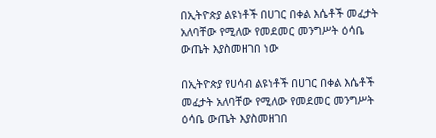በኢትዮጵያ ልዩነቶች በሀገር በቀል እሴቶች መፈታት አለባቸው የሚለው የመደመር መንግሥት ዕሳቤ ውጤት እያስመዘገበ ነው

በኢትዮጵያ የሀሳብ ልዩነቶች በሀገር በቀል እሴቶች መፈታት አለባቸው የሚለው የመደመር መንግሥት ዕሳቤ ውጤት እያስመዘገበ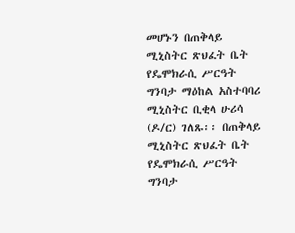መሆኑን በጠቅላይ ሚኒስትር ጽህፈት ቤት የዴሞክራሲ ሥርዓት ግንባታ ማዕከል አስተባባሪ ሚኒስትር ቢቂላ ሁሪሳ (ዶ/ር) ገለጹ፡፡ በጠቅላይ ሚኒስትር ጽህፈት ቤት የዴሞክራሲ ሥርዓት ግንባታ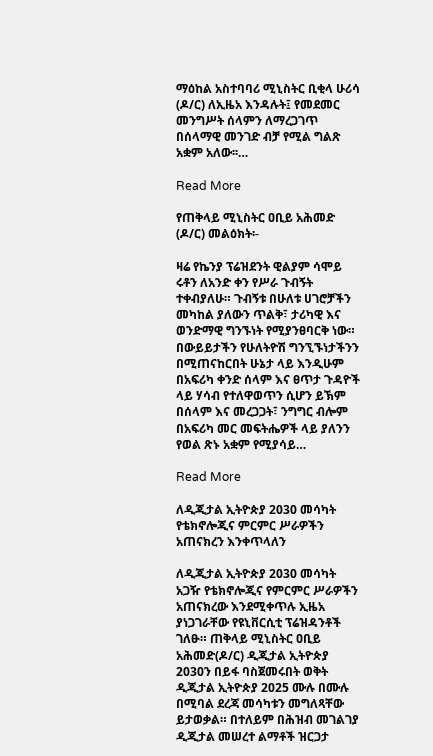ማዕከል አስተባባሪ ሚኒስትር ቢቂላ ሁሪሳ (ዶ/ር) ለኢዜአ እንዳሉት፤ የመደመር መንግሥት ሰላምን ለማረጋገጥ በሰላማዊ መንገድ ብቻ የሚል ግልጽ አቋም አለው፡፡…

Read More

የጠቅላይ ሚኒስትር ዐቢይ አሕመድ (ዶ/ር) መልዕክት፡-

ዛሬ የኬንያ ፕሬዝደንት ዊልያም ሳሞይ ሩቶን ለአንድ ቀን የሥራ ጉብኝት ተቀብያለሁ። ጉብኝቱ በሁለቱ ሀገሮቻችን መካከል ያለውን ጥልቅ፣ ታሪካዊ እና ወንድማዊ ግንኙነት የሚያንፀባርቅ ነው። በውይይታችን የሁለትዮሽ ግንኚኙነታችንን በሚጠናከርበት ሁኔታ ላይ እንዲሁም በአፍሪካ ቀንድ ሰላም እና ፀጥታ ጉዳዮች ላይ ሃሳብ የተለዋወጥን ሲሆን ይኽም በሰላም እና መረጋጋት፣ ንግግር ብሎም በአፍሪካ መር መፍትሔዎች ላይ ያለንን የወል ጽኑ አቋም የሚያሳይ…

Read More

ለዲጂታል ኢትዮጵያ 2030 መሳካት የቴክኖሎጂና ምርምር ሥራዎችን አጠናክረን እንቀጥላለን

ለዲጂታል ኢትዮጵያ 2030 መሳካት አጋዥ የቴክኖሎጂና የምርምር ሥራዎችን አጠናክረው እንደሚቀጥሉ ኢዜአ ያነጋገራቸው የዩኒቨርሲቲ ፕሬዝዳንቶች ገለፁ። ጠቅላይ ሚኒስትር ዐቢይ አሕመድ(ዶ/ር) ዲጂታል ኢትዮጵያ 2030ን በይፋ ባስጀመሩበት ወቅት ዲጂታል ኢትዮጵያ 2025 ሙሉ በሙሉ በሚባል ደረጃ መሳካቱን መግለጻቸው ይታወቃል። በተለይም በሕዝብ መገልገያ ዲጂታል መሠረተ ልማቶች ዝርጋታ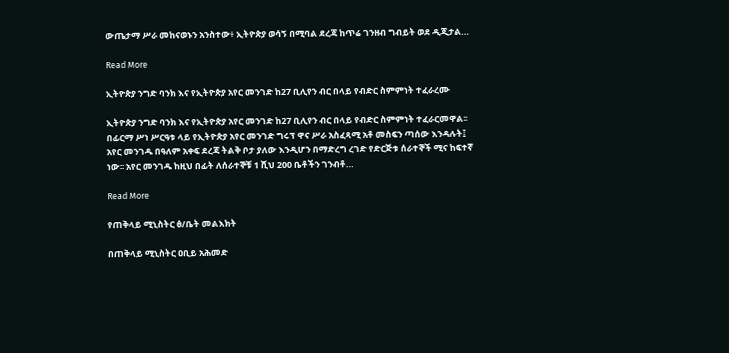ውጤታማ ሥራ መከናወኑን አንስተው፥ ኢትዮጵያ ወሳኝ በሚባል ደረጃ ከጥሬ ገንዘብ ግብይት ወደ ዲጂታል…

Read More

ኢትዮጵያ ንግድ ባንክ እና የኢትዮጵያ አየር መንገድ ከ27 ቢሊየን ብር በላይ የብድር ስምምነት ተፈራረሙ

ኢትዮጵያ ንግድ ባንክ እና የኢትዮጵያ አየር መንገድ ከ27 ቢሊየን ብር በላይ የብድር ስምምነት ተፈራርመዋል፡፡ በፊርማ ሥነ ሥርዓቱ ላይ የኢትዮጵያ አየር መንገድ ግሩፕ ዋና ሥራ አስፈጻሚ አቶ መስፍን ጣሰው እንዳሉት፤ አየር መንገዱ በዓለም አቀፍ ደረጃ ትልቅ ቦታ ያለው እንዲሆን በማድረግ ረገድ የድርጅቱ ሰራተኞች ሚና ከፍተኛ ነው፡፡ አየር መንገዱ ከዚህ በፊት ለሰራተኞቹ 1 ሺህ 200 ቤቶችን ገንብቶ…

Read More

የጠቅላይ ሚኒስትር ፅ/ቤት መልእክት

በጠቅላይ ሚኒስትር ዐቢይ አሕመድ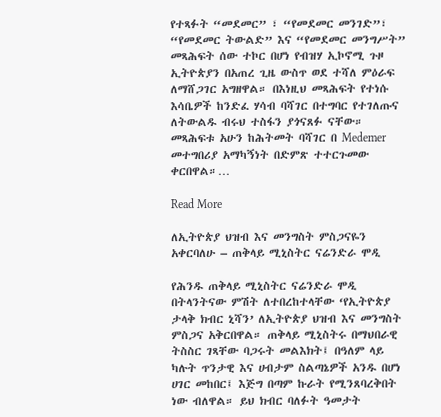የተጻፉት “መደመር” ፣ “የመደመር መንገድ”፣ “የመደመር ትውልድ” እና “የመደመር መንግሥት” መጻሕፍት ሰው ተኮር በሆነ የብዝሃ ኢኮኖሚ ጉዞ ኢትዮጵያን በአጠረ ጊዜ ውስጥ ወደ ተሻለ ምዕራፍ ለማሸጋገር አግዘዋል። በእነዚህ መጻሕፍት የተነሱ እሳቤዎች ከንድፈ ሃሳብ ባሻገር በተግባር የተገለጡና ለትውልዱ ብሩህ ተስፋን ያጎናጸፉ ናቸው። መጻሕፍቱ አሁን ከሕትመት ባሻገር በ Medemer መተግበሪያ አማካኝነት በድምጽ ተተርጉመው ቀርበዋል።…

Read More

ለኢትዮጵያ ህዝብ እና መንግስት ምስጋናዬን አቀርባለሁ – ጠቅላይ ሚኒስትር ናሬንድራ ሞዲ

የሕንዱ ጠቅላይ ሚኒስትር ናሬንድራ ሞዲ በትላንትናው ምሽት ለተበረከተላቸው ‘የኢትዮጵያ ታላቅ ክብር ኒሻን’ ለኢትዮጵያ ህዝብ እና መንግስት ምስጋና አቅርበዋል። ጠቅላይ ሚኒስትሩ በማህበራዊ ትስስር ገጻቸው ባጋሩት መልእክት፤ በዓለም ላይ ካሉት ጥንታዊ እና ሀብታም ስልጣኔዎች አንዱ በሆነ ሀገር መከበር፤ እጅግ በጣም ኩራት የሚንጸባረቅበት ነው ብለዋል። ይህ ክብር ባለፉት ዓመታት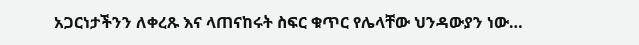አጋርነታችንን ለቀረጹ እና ላጠናከሩት ስፍር ቁጥር የሌላቸው ህንዳውያን ነው…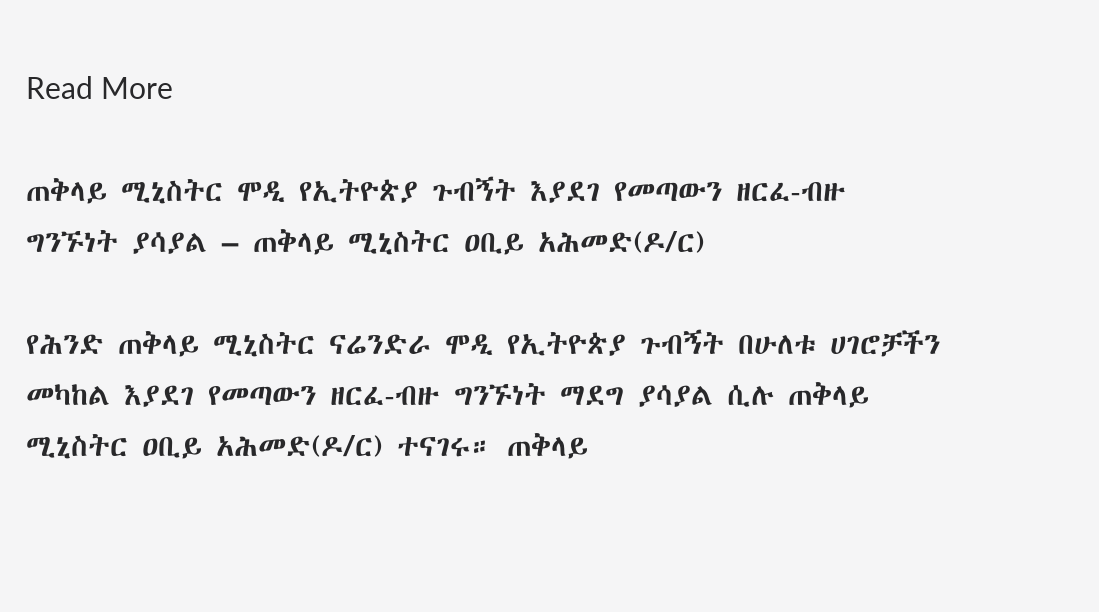Read More

ጠቅላይ ሚኒስትር ሞዲ የኢትዮጵያ ጉብኝት እያደገ የመጣውን ዘርፈ-ብዙ ግንኙነት ያሳያል – ጠቅላይ ሚኒስትር ዐቢይ አሕመድ(ዶ/ር)

የሕንድ ጠቅላይ ሚኒስትር ናሬንድራ ሞዲ የኢትዮጵያ ጉብኝት በሁለቱ ሀገሮቻችን መካከል እያደገ የመጣውን ዘርፈ-ብዙ ግንኙነት ማደግ ያሳያል ሲሉ ጠቅላይ ሚኒስትር ዐቢይ አሕመድ(ዶ/ር) ተናገሩ። ጠቅላይ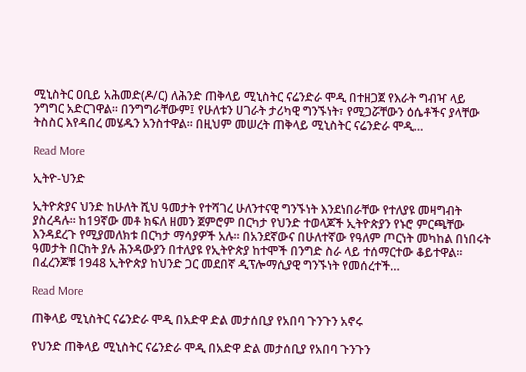ሚኒስትር ዐቢይ አሕመድ(ዶ/ር) ለሕንድ ጠቅላይ ሚኒስትር ናሬንድራ ሞዲ በተዘጋጀ የእራት ግብዣ ላይ ንግግር አድርገዋል። በንግግራቸውም፤ የሁለቱን ሀገራት ታሪካዊ ግንኙነት፣ የሚጋሯቸውን ዕሴቶችና ያላቸው ትስስር እየዳበረ መሄዱን አንስተዋል። በዚህም መሠረት ጠቅላይ ሚኒስትር ናሬንድራ ሞዲ…

Read More

ኢትዮ-ህንድ

ኢትዮጵያና ህንድ ከሁለት ሺህ ዓመታት የተሻገረ ሁለንተናዊ ግንኙነት እንደነበራቸው የተለያዩ መዛግብት ያስረዳሉ። ከ19ኛው መቶ ክፍለ ዘመን ጀምሮም በርካታ የህንድ ተወላጆች ኢትዮጵያን የኑሮ ምርጫቸው እንዳደረጉ የሚያመለክቱ በርካታ ማሳያዎች አሉ። በአንደኛውና በሁለተኛው የዓለም ጦርነት መካከል በነበሩት ዓመታት በርከት ያሉ ሕንዳውያን በተለያዩ የኢትዮጵያ ከተሞች በንግድ ስራ ላይ ተሰማርተው ቆይተዋል፡፡ በፈረንጆቹ 1948 ኢትዮጵያ ከህንድ ጋር መደበኛ ዲፕሎማሲያዊ ግንኙነት የመሰረተች…

Read More

ጠቅላይ ሚኒስትር ናሬንድራ ሞዲ በአድዋ ድል መታሰቢያ የአበባ ጉንጉን አኖሩ

የህንድ ጠቅላይ ሚኒስትር ናሬንድራ ሞዲ በአድዋ ድል መታሰቢያ የአበባ ጉንጉን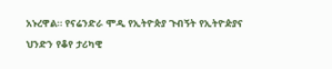አኑረዋል። የናሬንድራ ሞዲ የኢትዮጵያ ጉብኝት የኢትዮዽያና ህንድን የቆየ ታሪካዊ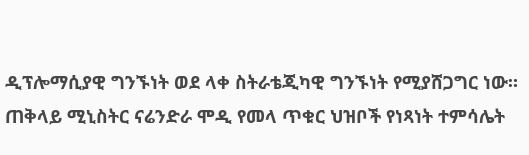ዲፕሎማሲያዊ ግንኙነት ወደ ላቀ ስትራቴጂካዊ ግንኙነት የሚያሸጋግር ነው። ጠቅላይ ሚኒስትር ናሬንድራ ሞዲ የመላ ጥቁር ህዝቦች የነጻነት ተምሳሌት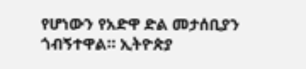የሆነውን የአድዋ ድል መታሰቢያን ጎብኝተዋል። ኢትዮጵያ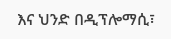እና ህንድ በዲፕሎማሲ፣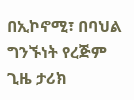በኢኮኖሚ፣ በባህል ግንኙነት የረጅም ጊዜ ታሪክ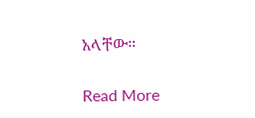አላቸው።

Read More